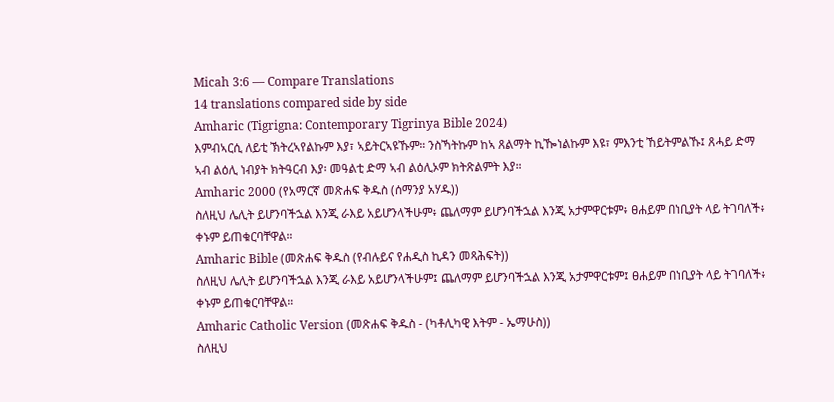Micah 3:6 — Compare Translations
14 translations compared side by side
Amharic (Tigrigna: Contemporary Tigrinya Bible 2024)
እምብኣርሲ ለይቲ ኽትረኣየልኩም እያ፣ ኣይትርኣዩኹም። ንስኻትኩም ከኣ ጸልማት ኪዀነልኩም እዩ፣ ምእንቲ ኸይትምልኹ፤ ጸሓይ ድማ ኣብ ልዕሊ ነብያት ክትዓርብ እያ፡ መዓልቲ ድማ ኣብ ልዕሊኦም ክትጽልምት እያ።
Amharic 2000 (የአማርኛ መጽሐፍ ቅዱስ (ሰማንያ አሃዱ))
ስለዚህ ሌሊት ይሆንባችኋል እንጂ ራእይ አይሆንላችሁም፥ ጨለማም ይሆንባችኋል እንጂ አታምዋርቱም፥ ፀሐይም በነቢያት ላይ ትገባለች፥ ቀኑም ይጠቁርባቸዋል።
Amharic Bible (መጽሐፍ ቅዱስ (የብሉይና የሐዲስ ኪዳን መጻሕፍት))
ስለዚህ ሌሊት ይሆንባችኋል እንጂ ራእይ አይሆንላችሁም፤ ጨለማም ይሆንባችኋል እንጂ አታምዋርቱም፤ ፀሐይም በነቢያት ላይ ትገባለች፥ ቀኑም ይጠቁርባቸዋል።
Amharic Catholic Version (መጽሐፍ ቅዱስ - (ካቶሊካዊ እትም - ኤማሁስ))
ስለዚህ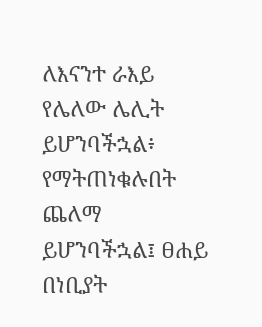ለእናንተ ራእይ የሌለው ሌሊት ይሆንባችኋል፥ የማትጠነቁሉበት ጨለማ ይሆንባችኋል፤ ፀሐይ በነቢያት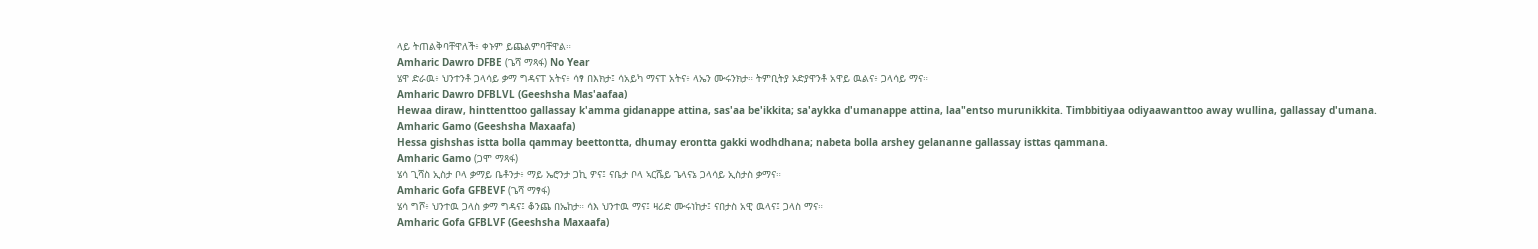ላይ ትጠልቅባቸዋለች፥ ቀኑም ይጨልምባቸዋል።
Amharic Dawro DFBE (ጌሻ ማጻፋ) No Year
ሄዋ ድራዉ፥ ህንተንቶ ጋላሳይ ቃማ ግዳናፐ አትና፥ ሳፃ በእክታ፤ ሳአይካ ማናፐ አትና፥ ላኤን ሙሩንክታ። ትምቢትያ ኦድያዋንቶ አዋይ ዉልና፥ ጋላሳይ ማና።
Amharic Dawro DFBLVL (Geeshsha Mas'aafaa)
Hewaa diraw, hinttenttoo gallassay k'amma gidanappe attina, sas'aa be'ikkita; sa'aykka d'umanappe attina, laa"entso murunikkita. Timbbitiyaa odiyaawanttoo away wullina, gallassay d'umana.
Amharic Gamo (Geeshsha Maxaafa)
Hessa gishshas istta bolla qammay beettontta, dhumay erontta gakki wodhdhana; nabeta bolla arshey gelananne gallassay isttas qammana.
Amharic Gamo (ጋሞ ማጻፋ)
ሄሳ ጊሻስ ኢስታ ቦላ ቃማይ ቤቶንታ፥ ማይ ኤሮንታ ጋኪ ዎና፤ ናቤታ ቦላ ኣርሼይ ጌላናኔ ጋላሳይ ኢስታስ ቃማና።
Amharic Gofa GFBEVF (ጌሻ ማፃፋ)
ሄሳ ግሾ፥ ህንተዉ ጋላስ ቃማ ግዳና፤ ቆንጨ በኤከታ። ሳእ ህንተዉ ማና፤ ዛሪድ ሙሩነከታ፤ ናበታስ አዊ ዉላና፤ ጋላስ ማና።
Amharic Gofa GFBLVF (Geeshsha Maxaafa)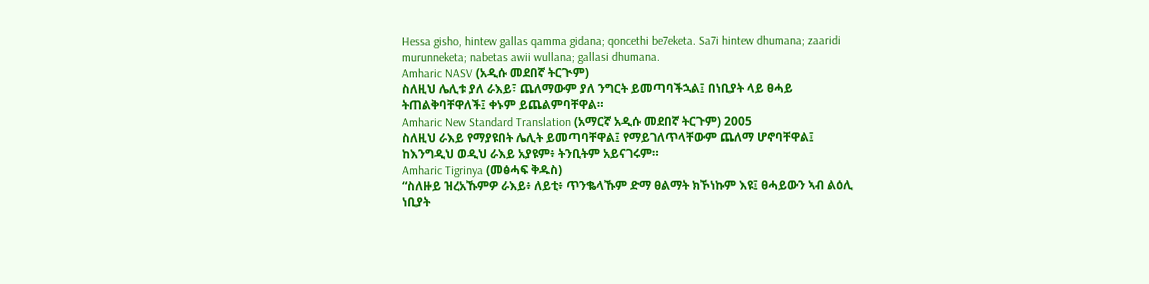Hessa gisho, hintew gallas qamma gidana; qoncethi be7eketa. Sa7i hintew dhumana; zaaridi murunneketa; nabetas awii wullana; gallasi dhumana.
Amharic NASV (አዲሱ መደበኛ ትርጒም)
ስለዚህ ሌሊቱ ያለ ራእይ፣ ጨለማውም ያለ ንግርት ይመጣባችኋል፤ በነቢያት ላይ ፀሓይ ትጠልቅባቸዋለች፤ ቀኑም ይጨልምባቸዋል።
Amharic New Standard Translation (አማርኛ አዲሱ መደበኛ ትርጉም) 2005
ስለዚህ ራእይ የማያዩበት ሌሊት ይመጣባቸዋል፤ የማይገለጥላቸውም ጨለማ ሆኖባቸዋል፤ ከእንግዲህ ወዲህ ራእይ አያዩም፥ ትንቢትም አይናገሩም።
Amharic Tigrinya (መፅሓፍ ቅዱስ)
“ስለዙይ ዝረአኹምዎ ራእይ፥ ለይቲ፥ ጥንቈላኹም ድማ ፀልማት ክኾነኩም እዩ፤ ፀሓይውን ኣብ ልዕሊ ነቢያት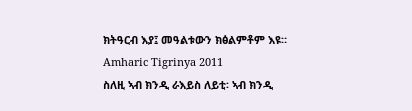ክትዓርብ እያ፤ መዓልቱውን ክፅልምቶም እዩ።
Amharic Tigrinya 2011
ስለዚ ኣብ ክንዲ ራእይስ ለይቲ፡ ኣብ ክንዲ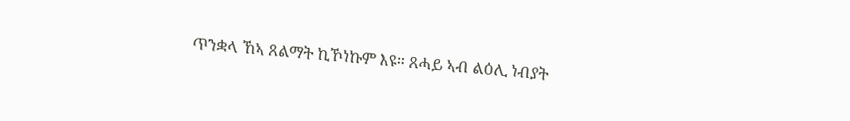ጥንቋላ ኸኣ ጸልማት ኪኾነኩም እዩ። ጸሓይ ኣብ ልዕሊ ነብያት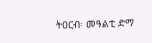ትዐርብ፡ መዓልቲ ድማ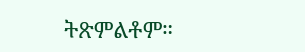ትጽምልቶም።